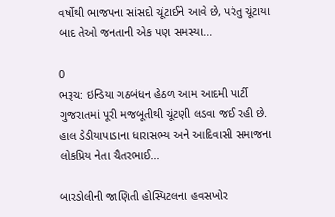વર્ષોથી ભાજપના સાંસદો ચૂંટાઈને આવે છે, પરંતુ ચૂંટાયા બાદ તેઓ જનતાની એક પણ સમસ્યા...

0
ભરૂચ: ઇન્ડિયા ગઠબંધન હેઠળ આમ આદમી પાર્ટી ગુજરાતમાં પૂરી મજબૂતીથી ચૂંટણી લડવા જઈ રહી છે. હાલ ડેડીયાપાડાના ધારાસભ્ય અને આદિવાસી સમાજના લોકપ્રિય નેતા ચૈતરભાઈ...

બારડોલીની જાણિતી હોસ્પિટલના હવસખોર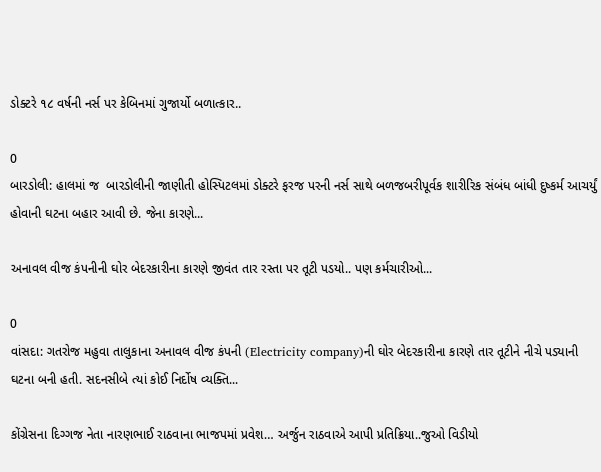ડોક્ટરે ૧૮ વર્ષની નર્સ પર કેબિનમાં ગુજાર્યો બળાત્કાર..

0
બારડોલી: હાલમાં જ  બારડોલીની જાણીતી હોસ્પિટલમાં ડોક્ટરે ફરજ પરની નર્સ સાથે બળજબરીપૂર્વક શારીરિક સંબંધ બાંધી દુષ્કર્મ આચર્યું હોવાની ઘટના બહાર આવી છે. જેના કારણે...

અનાવલ વીજ કંપનીની ઘોર બેદરકારીના કારણે જીવંત તાર રસ્તા પર તૂટી પડયો.. પણ કર્મચારીઓ...

0
વાંસદા: ગતરોજ મહુવા તાલુકાના અનાવલ વીજ કંપની (Electricity company)ની ઘોર બેદરકારીના કારણે તાર તૂટીને નીચે પડ્યાની ઘટના બની હતી. સદનસીબે ત્યાં કોઈ નિર્દોષ વ્યક્તિ...

કોંગ્રેસના દિગ્ગજ નેતા નારણભાઈ રાઠવાના ભાજપમાં પ્રવેશ… અર્જુન રાઠવાએ આપી પ્રતિક્રિયા..જુઓ વિડીયો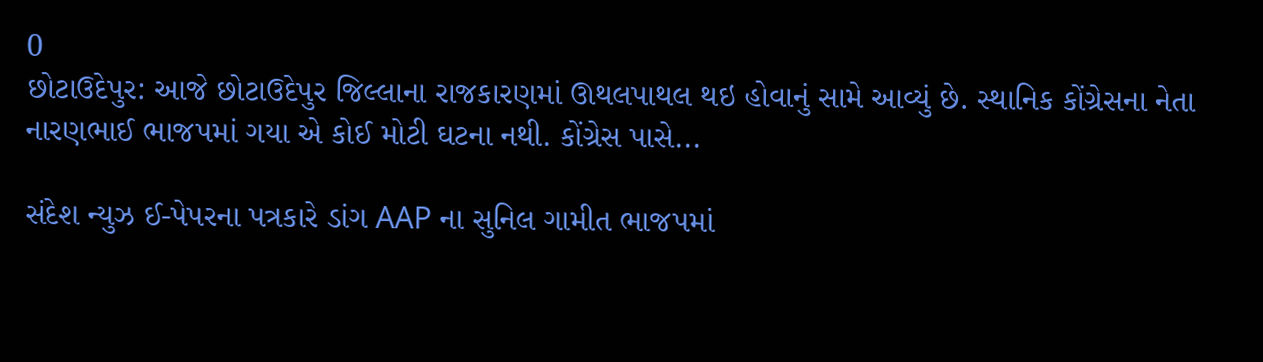0
છોટાઉદેપુર: આજે છોટાઉદેપુર જિલ્લાના રાજકારણમાં ઊથલપાથલ થઇ હોવાનું સામે આવ્યું છે. સ્થાનિક કોંગ્રેસના નેતા નારણભાઈ ભાજપમાં ગયા એ કોઈ મોટી ઘટના નથી. કોંગ્રેસ પાસે...

સંદેશ ન્યુઝ ઈ-પેપરના પત્રકારે ડાંગ AAP ના સુનિલ ગામીત ભાજપમાં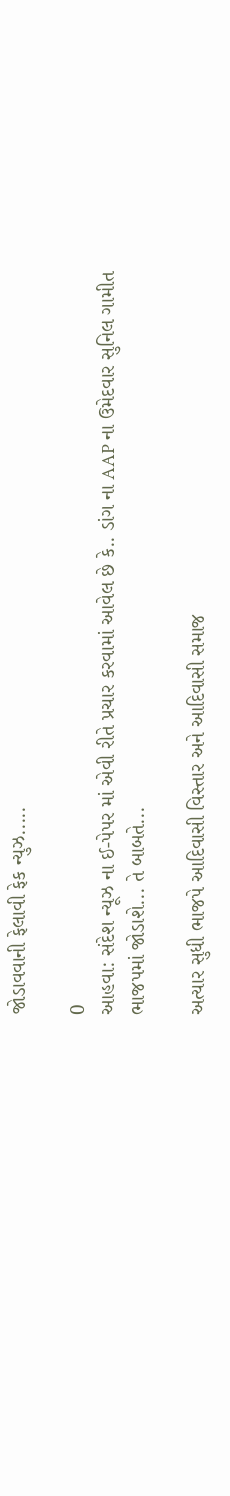જોડાવવાની ફેલાવી ફેક ન્યુઝ.....

0
આહવા: સંદેશ ન્યૂઝ ના ઈ-પેપર માં એવી રીતે પ્રચાર કરવામાં આવેલ છે કે.. ડાંગ ના AAP ના ઉમેદવાર સુનિલ ગામીત ભાજપમાં જોડાશે... તે બાબતે...

અત્યાર સુધી ભાજપે આદિવાસી વિસ્તાર અને આદિવાસી સમાજ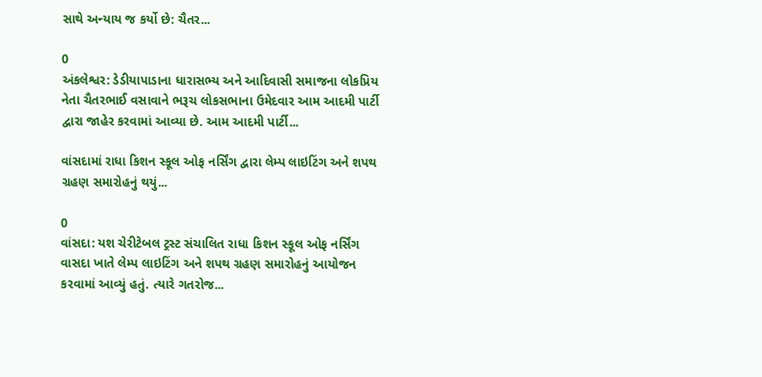સાથે અન્યાય જ કર્યો છે: ચૈતર...

0
અંકલેશ્વર: ડેડીયાપાડાના ધારાસભ્ય અને આદિવાસી સમાજના લોકપ્રિય નેતા ચૈતરભાઈ વસાવાને ભરૂચ લોકસભાના ઉમેદવાર આમ આદમી પાર્ટી દ્વારા જાહેર કરવામાં આવ્યા છે. આમ આદમી પાર્ટી...

વાંસદામાં રાધા કિશન સ્કૂલ ઓફ નર્સિંગ દ્વારા લેમ્પ લાઇટિંગ અને શપથ ગ્રહણ સમારોહનું થયું...

0
વાંસદા: યશ ચેરીટેબલ ટ્રસ્ટ સંચાલિત રાધા કિશન સ્કૂલ ઓફ નર્સિંગ વાસદા ખાતે લેમ્પ લાઇટિંગ અને શપથ ગ્રહણ સમારોહનું આયોજન કરવામાં આવ્યું હતું. ત્યારે ગતરોજ...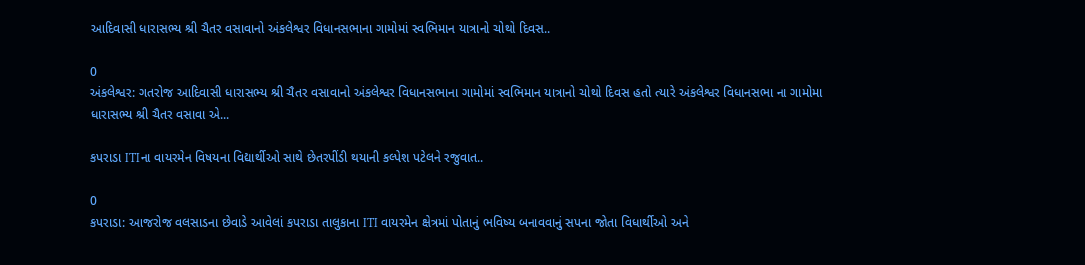આદિવાસી ધારાસભ્ય શ્રી ચૈતર વસાવાનો અંકલેશ્વર વિધાનસભાના ગામોમાં સ્વભિમાન યાત્રાનો ચોથો દિવસ..

0
અંકલેશ્વર: ગતરોજ આદિવાસી ધારાસભ્ય શ્રી ચૈતર વસાવાનો અંકલેશ્વર વિધાનસભાના ગામોમાં સ્વભિમાન યાત્રાનો ચોથો દિવસ હતો ત્યારે અંકલેશ્વર વિધાનસભા ના ગામોમા ધારાસભ્ય શ્રી ચૈતર વસાવા એ...

કપરાડા ITIના વાયરમેન વિષયના વિદ્યાર્થીઓ સાથે છેતરપીંડી થયાની કલ્પેશ પટેલને રજુવાત..

0
કપરાડા: આજરોજ વલસાડના છેવાડે આવેલાં કપરાડા તાલુકાના ITI વાયરમેન ક્ષેત્રમાં પોતાનું ભવિષ્ય બનાવવાનું સપના જોતા વિધાર્થીઓ અને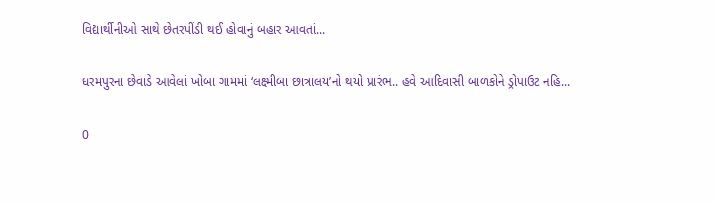વિદ્યાર્થીનીઓ સાથે છેતરપીંડી થઈ હોવાનું બહાર આવતાં...

ધરમપુરના છેવાડે આવેલાં ખોબા ગામમાં ‘લક્ષ્મીબા છાત્રાલય’નો થયો પ્રારંભ.. હવે આદિવાસી બાળકોને ડ્રોપાઉટ નહિ...

0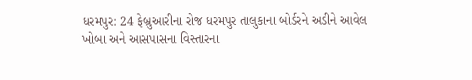ધરમપુર: 24 ફેબ્રુઆરીના રોજ ધરમપુર તાલુકાના બોર્ડરને અડીને આવેલ ખોબા અને આસપાસના વિસ્તારના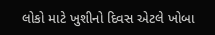લોકો માટે ખુશીનો દિવસ એટલે ખોબા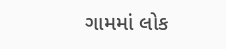ગામમાં લોક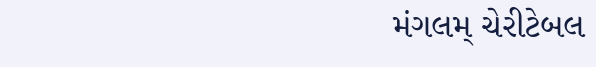મંગલમ્ ચેરીટેબલ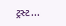ટ્રસ્ટ...